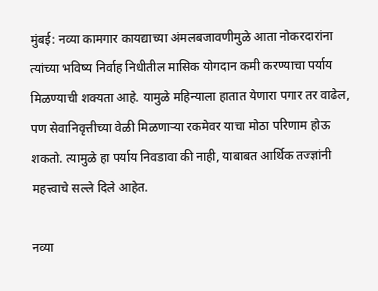मुंबई: नव्या कामगार कायद्याच्या अंमलबजावणीमुळे आता नोकरदारांना त्यांच्या भविष्य निर्वाह निधीतील मासिक योगदान कमी करण्याचा पर्याय मिळण्याची शक्यता आहे. यामुळे महिन्याला हातात येणारा पगार तर वाढेल, पण सेवानिवृत्तीच्या वेळी मिळणाऱ्या रकमेवर याचा मोठा परिणाम होऊ शकतो. त्यामुळे हा पर्याय निवडावा की नाही, याबाबत आर्थिक तज्ज्ञांनी महत्त्वाचे सल्ले दिले आहेत.

नव्या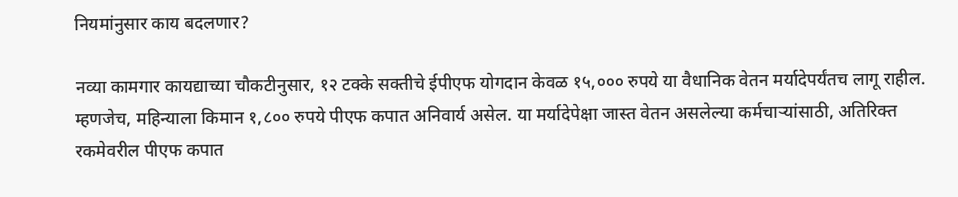नियमांनुसार काय बदलणार?

नव्या कामगार कायद्याच्या चौकटीनुसार, १२ टक्के सक्तीचे ईपीएफ योगदान केवळ १५,००० रुपये या वैधानिक वेतन मर्यादेपर्यंतच लागू राहील. म्हणजेच, महिन्याला किमान १,८०० रुपये पीएफ कपात अनिवार्य असेल. या मर्यादेपेक्षा जास्त वेतन असलेल्या कर्मचाऱ्यांसाठी, अतिरिक्त रकमेवरील पीएफ कपात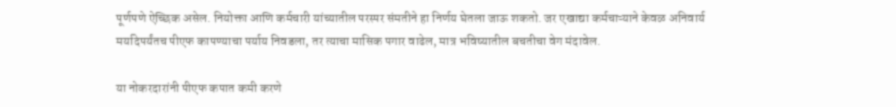पूर्णपणे ऐच्छिक असेल. नियोक्ता आणि कर्मचारी यांच्यातील परस्पर संमतीने हा निर्णय घेतला जाऊ शकतो. जर एखाद्या कर्मचाऱ्याने केवळ अनिवार्य मर्यादेपर्यंतच पीएफ कापण्याचा पर्याय निवडला, तर त्याचा मासिक पगार वाढेल, मात्र भविष्यातील बचतीचा वेग मंदावेल.

या नोकरदारांनी पीएफ कपात कमी करणे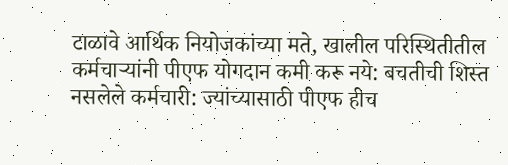टाळावे आर्थिक नियोजकांच्या मते, खालील परिस्थितीतील कर्मचाऱ्यांनी पीएफ योगदान कमी करू नये: बचतीची शिस्त नसलेले कर्मचारी: ज्यांच्यासाठी पीएफ हीच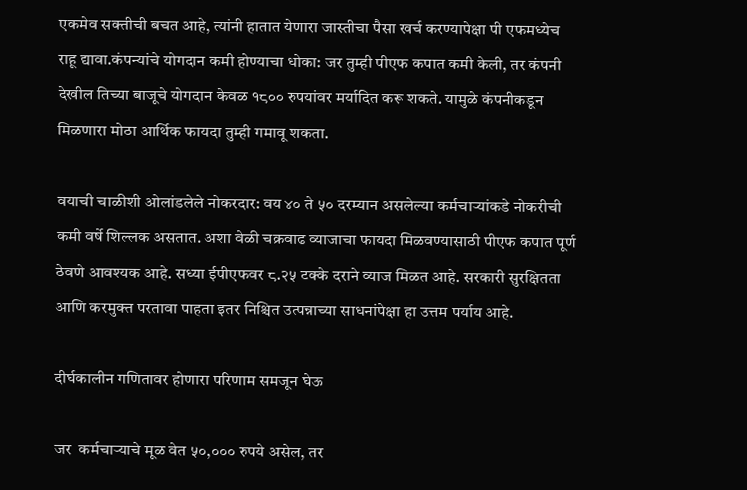एकमेव सक्तीची बचत आहे, त्यांनी हातात येणारा जास्तीचा पैसा खर्च करण्यापेक्षा पी एफमध्येच राहू द्यावा.कंपन्यांचे योगदान कमी होण्याचा धोका: जर तुम्ही पीएफ कपात कमी केली, तर कंपनी देखील तिच्या बाजूचे योगदान केवळ १८०० रुपयांवर मर्यादित करू शकते. यामुळे कंपनीकडून मिळणारा मोठा आर्थिक फायदा तुम्ही गमावू शकता.

वयाची चाळीशी ओलांडलेले नोकरदार: वय ४० ते ५० दरम्यान असलेल्या कर्मचाऱ्यांकडे नोकरीची कमी वर्षे शिल्लक असतात. अशा वेळी चक्रवाढ व्याजाचा फायदा मिळवण्यासाठी पीएफ कपात पूर्ण ठेवणे आवश्यक आहे. सध्या ईपीएफवर ८.२५ टक्के दराने व्याज मिळत आहे. सरकारी सुरक्षितता आणि करमुक्त परतावा पाहता इतर निश्चित उत्पन्नाच्या साधनांपेक्षा हा उत्तम पर्याय आहे.

दीर्घकालीन गणितावर होणारा परिणाम समजून घेऊ

जर  कर्मचाऱ्याचे मूळ वेत ५०,००० रुपये असेल, तर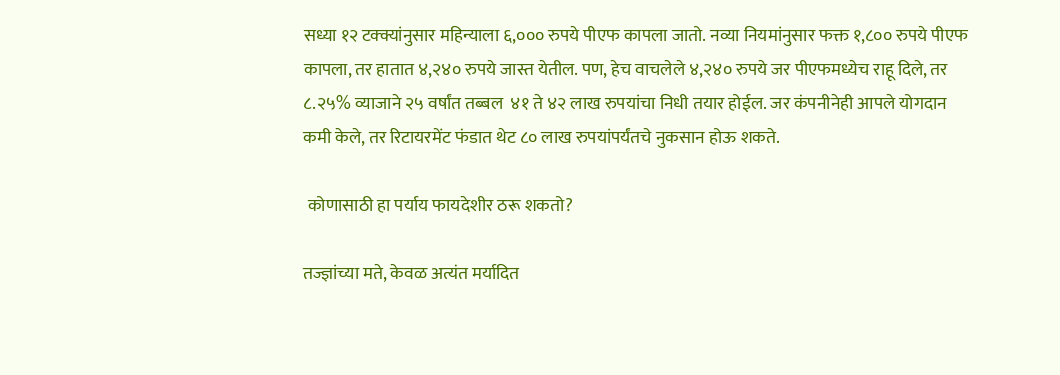सध्या १२ टक्क्यांनुसार महिन्याला ६,००० रुपये पीएफ कापला जातो. नव्या नियमांनुसार फक्त १,८०० रुपये पीएफ कापला, तर हातात ४,२४० रुपये जास्त येतील. पण, हेच वाचलेले ४,२४० रुपये जर पीएफमध्येच राहू दिले, तर ८.२५% व्याजाने २५ वर्षांत तब्बल  ४१ ते ४२ लाख रुपयांचा निधी तयार होईल. जर कंपनीनेही आपले योगदान कमी केले, तर रिटायरमेंट फंडात थेट ८० लाख रुपयांपर्यंतचे नुकसान होऊ शकते.

 कोणासाठी हा पर्याय फायदेशीर ठरू शकतो?

तज्ज्ञांच्या मते, केवळ अत्यंत मर्यादित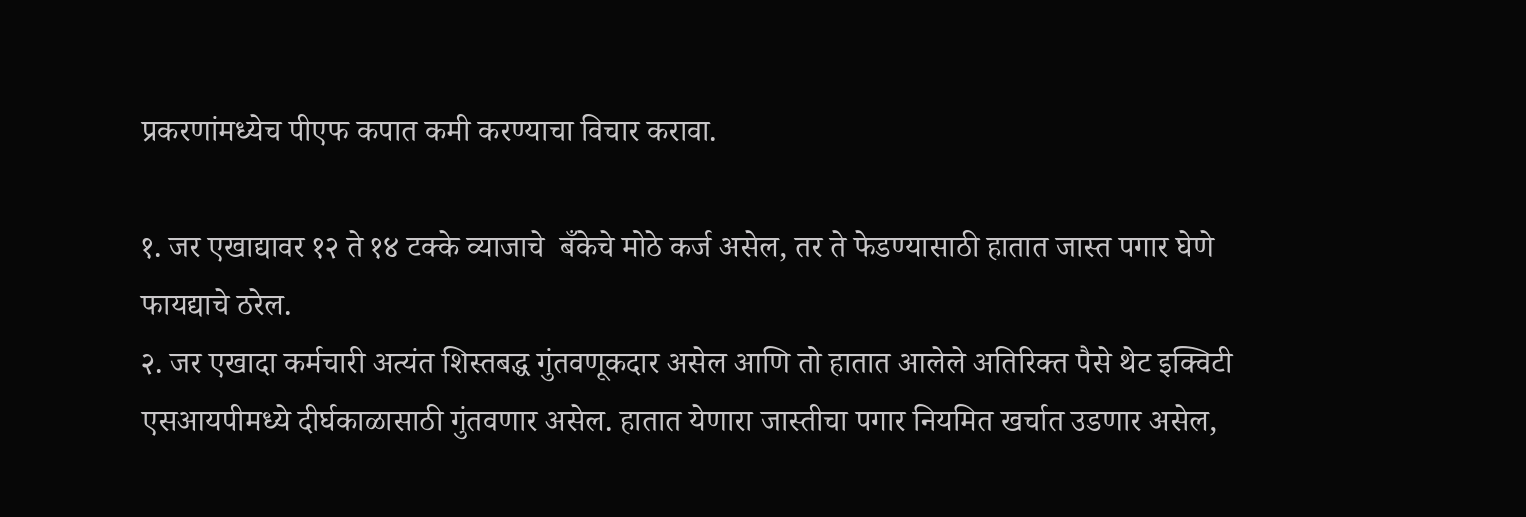प्रकरणांमध्येच पीएफ कपात कमी करण्याचा विचार करावा.

१. जर एखाद्यावर १२ ते १४ टक्के व्याजाचे  बँकेचे मोठे कर्ज असेल, तर ते फेडण्यासाठी हातात जास्त पगार घेणे फायद्याचे ठरेल.
२. जर एखादा कर्मचारी अत्यंत शिस्तबद्ध गुंतवणूकदार असेल आणि तो हातात आलेले अतिरिक्त पैसे थेट इक्विटी एसआयपीमध्ये दीर्घकाळासाठी गुंतवणार असेल. हातात येणारा जास्तीचा पगार नियमित खर्चात उडणार असेल,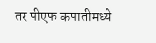तर पीएफ कपातीमध्ये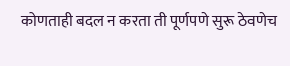कोणताही बदल न करता ती पूर्णपणे सुरू ठेवणेच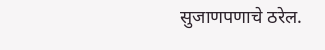सुजाणपणाचे ठरेल.